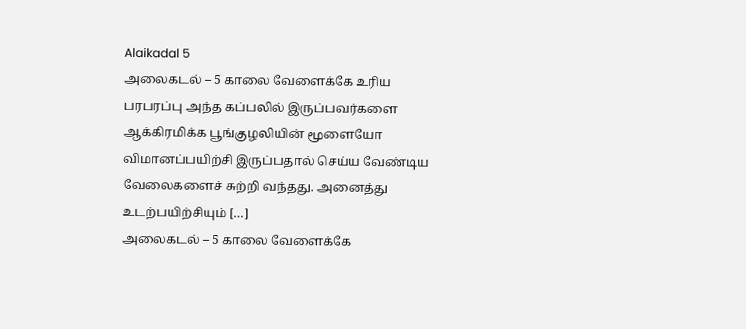Alaikadal 5
அலைகடல் – 5 காலை வேளைக்கே உரிய பரபரப்பு அந்த கப்பலில் இருப்பவர்களை ஆக்கிரமிக்க பூங்குழலியின் மூளையோ விமானப்பயிற்சி இருப்பதால் செய்ய வேண்டிய வேலைகளைச் சுற்றி வந்தது. அனைத்து உடற்பயிற்சியும் […]
அலைகடல் – 5 காலை வேளைக்கே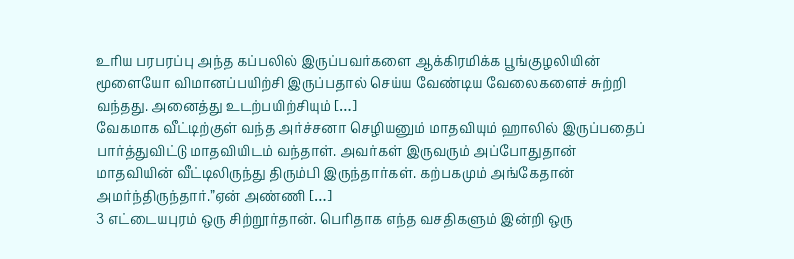உரிய பரபரப்பு அந்த கப்பலில் இருப்பவர்களை ஆக்கிரமிக்க பூங்குழலியின் மூளையோ விமானப்பயிற்சி இருப்பதால் செய்ய வேண்டிய வேலைகளைச் சுற்றி வந்தது. அனைத்து உடற்பயிற்சியும் […]
வேகமாக வீட்டிற்குள் வந்த அர்ச்சனா செழியனும் மாதவியும் ஹாலில் இருப்பதைப் பார்த்துவிட்டு மாதவியிடம் வந்தாள். அவர்கள் இருவரும் அப்போதுதான் மாதவியின் வீட்டிலிருந்து திரும்பி இருந்தார்கள். கற்பகமும் அங்கேதான் அமர்ந்திருந்தார்.”ஏன் அண்ணி […]
3 எட்டையபுரம் ஒரு சிற்றூர்தான். பெரிதாக எந்த வசதிகளும் இன்றி ஒரு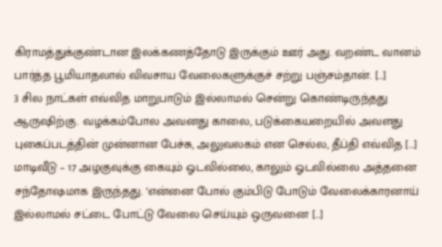கிராமத்துக்குண்டான இலக்கணத்தோடு இருக்கும் ஊர் அது. வறண்ட வானம் பார்த்த பூமியாதலால் விவசாய வேலைகளுக்குச் சற்று பஞ்சம்தான். […]
3 சில நாட்கள் எவ்வித மாறுபாடும் இல்லாமல் சென்று கொண்டிருந்தது ஆருஷிற்கு. வழக்கம்போல அவனது காலை, படுக்கையறையில் அவளது புகைப்படத்தின் முன்னான பேச்சு, அலுவலகம் என செல்ல, தீப்தி எவ்வித […]
மாடிவீடு – 17 அழகுவுக்கு கையும் ஓடவில்லை, காலும் ஓடவில்லை அத்தனை சந்தோஷமாக இருந்தது. ‘என்னை போல் கும்பிடு போடும் வேலைக்காரனாய் இல்லாமல் சட்டை போட்டு வேலை செய்யும் ஒருவனை […]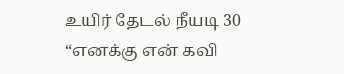உயிர் தேடல் நீயடி 30 “எனக்கு என் கவி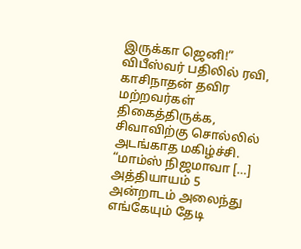இருக்கா ஜெனி!” விபீஸ்வர் பதிலில் ரவி, காசிநாதன் தவிர மற்றவர்கள் திகைத்திருக்க, சிவாவிற்கு சொல்லில் அடங்காத மகிழ்ச்சி. “மாம்ஸ் நிஜமாவா […]
அத்தியாயம் 5 அன்றாடம் அலைந்து எங்கேயும் தேடி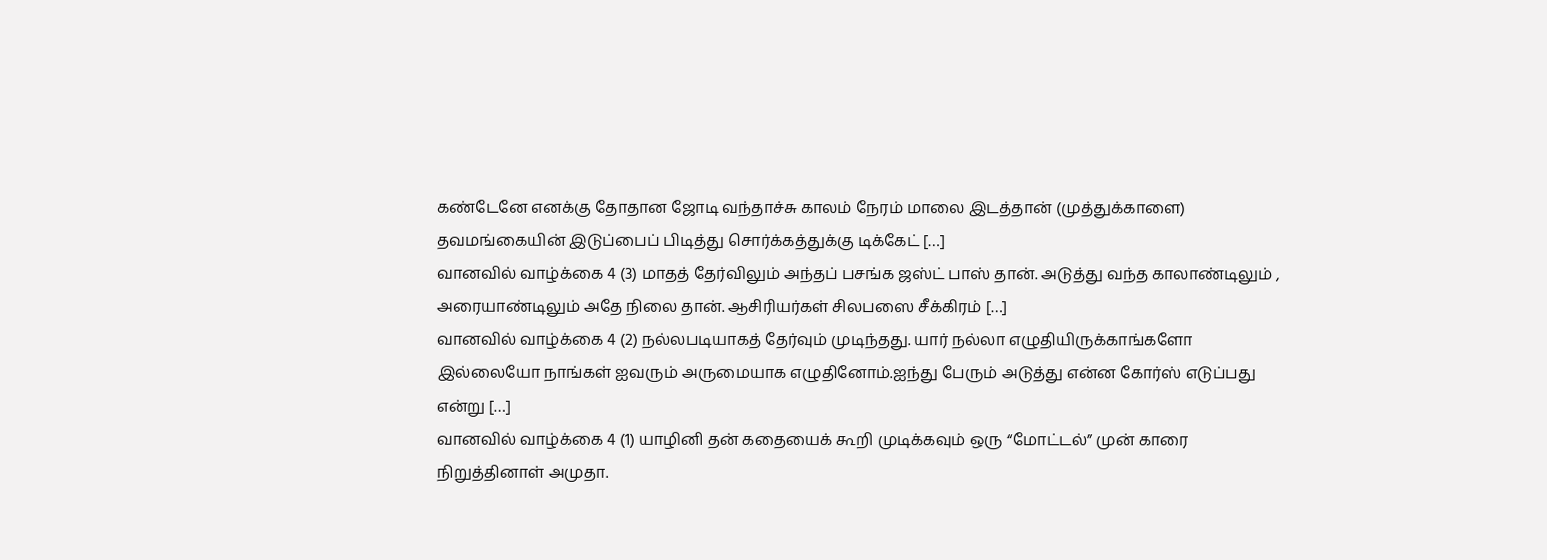கண்டேனே எனக்கு தோதான ஜோடி வந்தாச்சு காலம் நேரம் மாலை இடத்தான் (முத்துக்காளை) தவமங்கையின் இடுப்பைப் பிடித்து சொர்க்கத்துக்கு டிக்கேட் […]
வானவில் வாழ்க்கை 4 (3) மாதத் தேர்விலும் அந்தப் பசங்க ஜஸ்ட் பாஸ் தான். அடுத்து வந்த காலாண்டிலும் , அரையாண்டிலும் அதே நிலை தான். ஆசிரியர்கள் சிலபஸை சீக்கிரம் […]
வானவில் வாழ்க்கை 4 (2) நல்லபடியாகத் தேர்வும் முடிந்தது. யார் நல்லா எழுதியிருக்காங்களோ இல்லையோ நாங்கள் ஐவரும் அருமையாக எழுதினோம்.ஐந்து பேரும் அடுத்து என்ன கோர்ஸ் எடுப்பது என்று […]
வானவில் வாழ்க்கை 4 (1) யாழினி தன் கதையைக் கூறி முடிக்கவும் ஒரு “மோட்டல்” முன் காரை நிறுத்தினாள் அமுதா.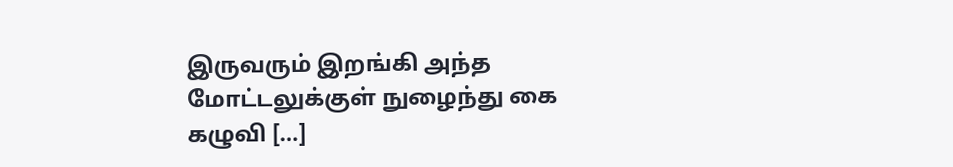இருவரும் இறங்கி அந்த மோட்டலுக்குள் நுழைந்து கை கழுவி […]